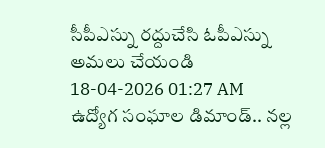సీపీఎస్ను రద్దుచేసి ఓపీఎస్ను అమలు చేయండి
18-04-2026 01:27 AM
ఉద్యోగ సంఘాల డిమాండ్.. నల్ల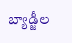బ్యాడ్జీల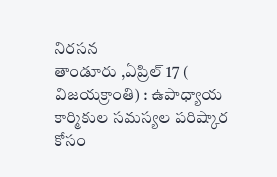నిరసన
తాండూరు ,ఏప్రిల్ 17 ( విజయక్రాంతి) : ఉపాధ్యాయ కార్మికుల సమస్యల పరిష్కార కోసం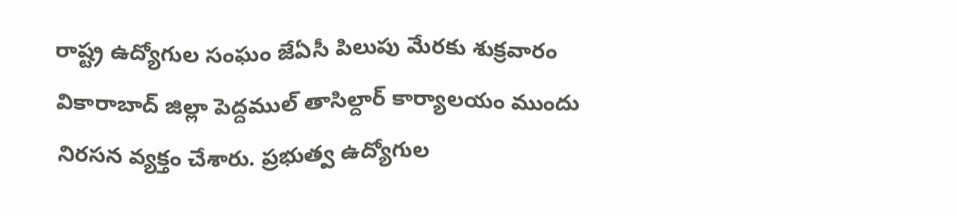రాష్ట్ర ఉద్యోగుల సంఘం జేఏసీ పిలుపు మేరకు శుక్రవారం వికారాబాద్ జిల్లా పెద్దముల్ తాసిల్దార్ కార్యాలయం ముందు నిరసన వ్యక్తం చేశారు. ప్రభుత్వ ఉద్యోగుల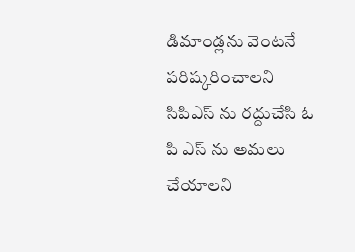డిమాండ్లను వెంటనే పరిష్కరించాలని సిపిఎస్ ను రద్దుచేసి ఓ పి ఎస్ ను అమలు చేయాలని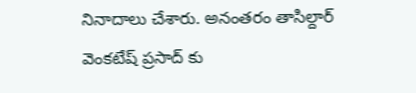నినాదాలు చేశారు. అనంతరం తాసిల్దార్ వెంకటేష్ ప్రసాద్ కు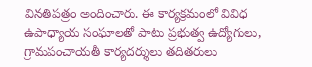వినతిపత్రం అందించారు. ఈ కార్యక్రమంలో వివిధ ఉపాధ్యాయ సంఘాలతో పాటు ప్రభుత్వ ఉద్యోగులు, గ్రామపంచాయతీ కార్యదర్శులు తదితరులు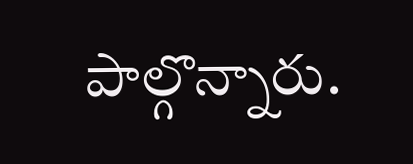పాల్గొన్నారు.